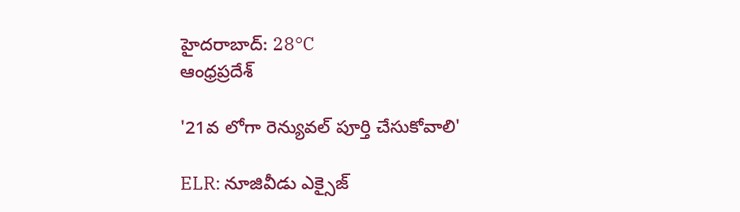హైదరాబాద్: 28°C
ఆంధ్రప్రదేశ్

'21వ లోగా రెన్యువల్ పూర్తి చేసుకోవాలి'

ELR: నూజివీడు ఎక్సైజ్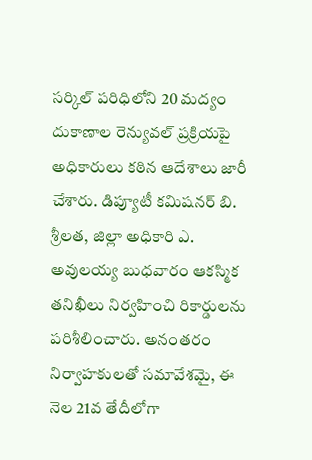సర్కిల్ పరిధిలోని 20 మద్యం దుకాణాల రెన్యువల్ ప్రక్రియపై అధికారులు కఠిన ఆదేశాలు జారీ చేశారు. డిప్యూటీ కమిషనర్ బి. శ్రీలత, జిల్లా అధికారి ఎ. అవులయ్య బుధవారం ఆకస్మిక తనిఖీలు నిర్వహించి రికార్డులను పరిశీలించారు. అనంతరం నిర్వాహకులతో సమావేశమై, ఈ నెల 21వ తేదీలోగా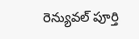రెన్యువల్ పూర్తి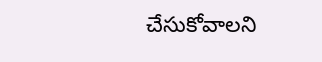చేసుకోవాలని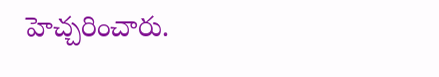హెచ్చరించారు.